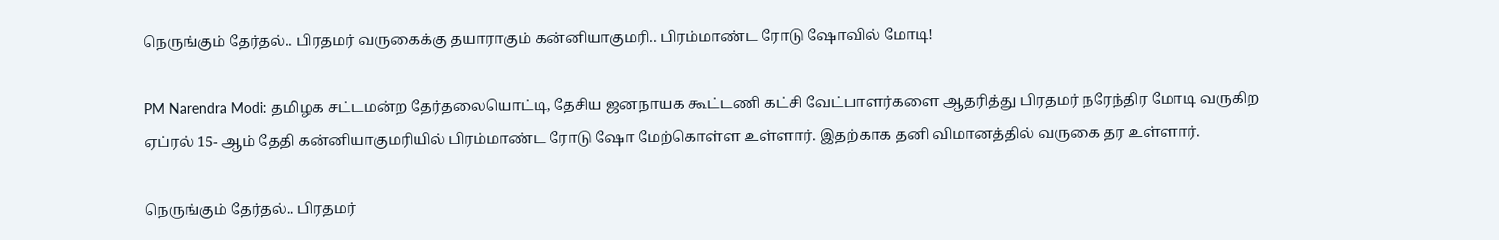நெருங்கும் தேர்தல்.. பிரதமர் வருகைக்கு தயாராகும் கன்னியாகுமரி.. பிரம்மாண்ட ரோடு ஷோவில் மோடி!

PM Narendra Modi: தமிழக சட்டமன்ற தேர்தலையொட்டி, தேசிய ஜனநாயக கூட்டணி கட்சி வேட்பாளர்களை ஆதரித்து பிரதமர் நரேந்திர மோடி வருகிற ஏப்ரல் 15- ஆம் தேதி கன்னியாகுமரியில் பிரம்மாண்ட ரோடு ஷோ மேற்கொள்ள உள்ளார். இதற்காக தனி விமானத்தில் வருகை தர உள்ளார்.

நெருங்கும் தேர்தல்.. பிரதமர்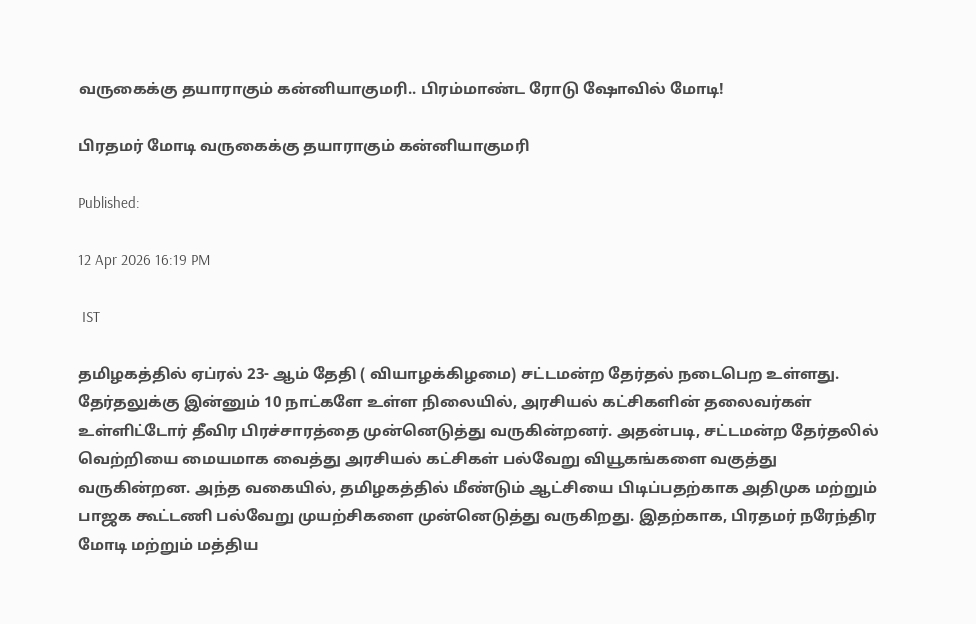வருகைக்கு தயாராகும் கன்னியாகுமரி.. பிரம்மாண்ட ரோடு ஷோவில் மோடி!

பிரதமர் மோடி வருகைக்கு தயாராகும் கன்னியாகுமரி

Published:

12 Apr 2026 16:19 PM

 IST

தமிழகத்தில் ஏப்ரல் 23- ஆம் தேதி ( வியாழக்கிழமை) சட்டமன்ற தேர்தல் நடைபெற உள்ளது. தேர்தலுக்கு இன்னும் 10 நாட்களே உள்ள நிலையில், அரசியல் கட்சிகளின் தலைவர்கள் உள்ளிட்டோர் தீவிர பிரச்சாரத்தை முன்னெடுத்து வருகின்றனர். அதன்படி, சட்டமன்ற தேர்தலில் வெற்றியை மையமாக வைத்து அரசியல் கட்சிகள் பல்வேறு வியூகங்களை வகுத்து வருகின்றன. அந்த வகையில், தமிழகத்தில் மீண்டும் ஆட்சியை பிடிப்பதற்காக அதிமுக மற்றும் பாஜக கூட்டணி பல்வேறு முயற்சிகளை முன்னெடுத்து வருகிறது. இதற்காக, பிரதமர் நரேந்திர மோடி மற்றும் மத்திய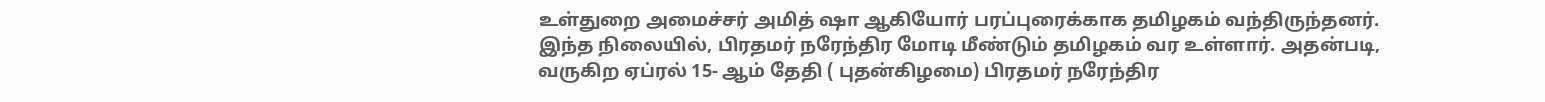உள்துறை அமைச்சர் அமித் ஷா ஆகியோர் பரப்புரைக்காக தமிழகம் வந்திருந்தனர். இந்த நிலையில், பிரதமர் நரேந்திர மோடி மீண்டும் தமிழகம் வர உள்ளார். அதன்படி, வருகிற ஏப்ரல் 15- ஆம் தேதி ( புதன்கிழமை) பிரதமர் நரேந்திர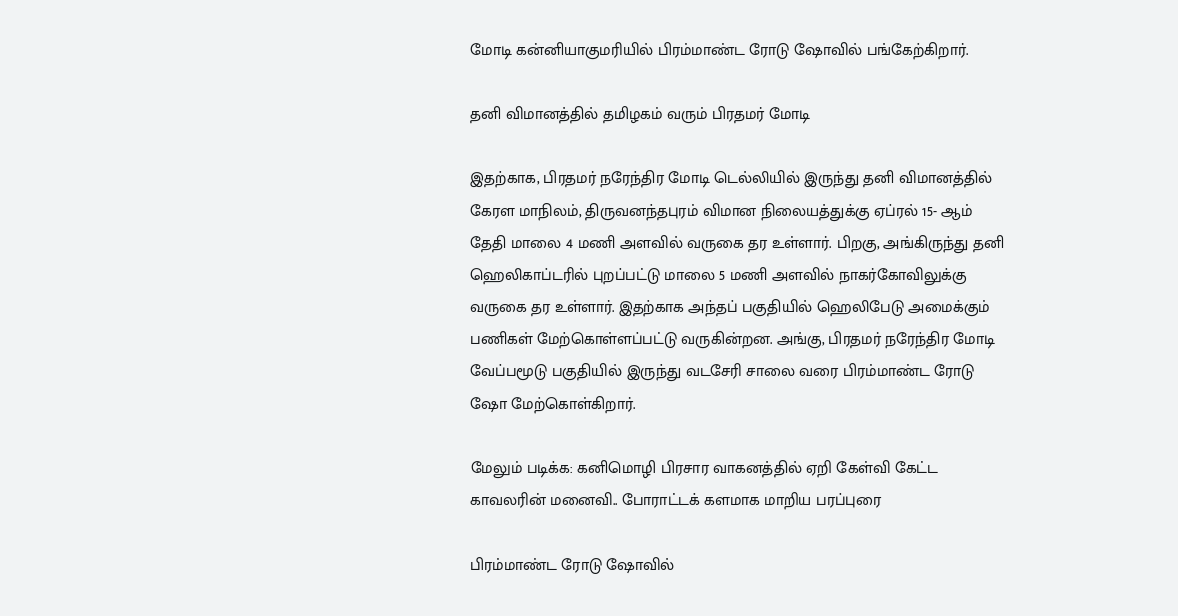மோடி கன்னியாகுமரியில் பிரம்மாண்ட ரோடு ஷோவில் பங்கேற்கிறார்.

தனி விமானத்தில் தமிழகம் வரும் பிரதமர் மோடி

இதற்காக, பிரதமர் நரேந்திர மோடி டெல்லியில் இருந்து தனி விமானத்தில் கேரள மாநிலம், திருவனந்தபுரம் விமான நிலையத்துக்கு ஏப்ரல் 15- ஆம் தேதி மாலை 4 மணி அளவில் வருகை தர உள்ளார். பிறகு, அங்கிருந்து தனி ஹெலிகாப்டரில் புறப்பட்டு மாலை 5 மணி அளவில் நாகர்கோவிலுக்கு வருகை தர உள்ளார். இதற்காக அந்தப் பகுதியில் ஹெலிபேடு அமைக்கும் பணிகள் மேற்கொள்ளப்பட்டு வருகின்றன. அங்கு, பிரதமர் நரேந்திர மோடி வேப்பமூடு பகுதியில் இருந்து வடசேரி சாலை வரை பிரம்மாண்ட ரோடு ஷோ மேற்கொள்கிறார்.

மேலும் படிக்க: கனிமொழி பிரசார வாகனத்தில் ஏறி கேள்வி கேட்ட காவலரின் மனைவி.. போராட்டக் களமாக மாறிய பரப்புரை

பிரம்மாண்ட ரோடு ஷோவில்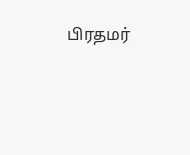பிரதமர்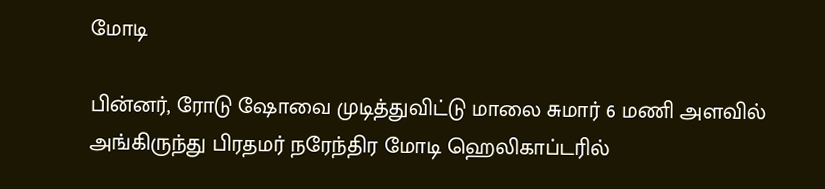மோடி

பின்னர், ரோடு ஷோவை முடித்துவிட்டு மாலை சுமார் 6 மணி அளவில் அங்கிருந்து பிரதமர் நரேந்திர மோடி ஹெலிகாப்டரில்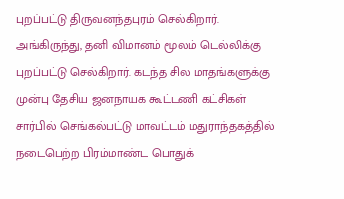புறப்பட்டு திருவனந்தபுரம் செல்கிறார். அங்கிருந்து, தனி விமானம் மூலம் டெல்லிக்கு புறப்பட்டு செல்கிறார். கடந்த சில மாதங்களுக்கு முன்பு தேசிய ஜனநாயக கூட்டணி கட்சிகள் சார்பில் செங்கல்பட்டு மாவட்டம் மதுராந்தகத்தில் நடைபெற்ற பிரம்மாண்ட பொதுக்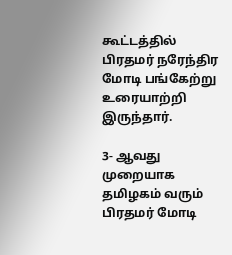கூட்டத்தில் பிரதமர் நரேந்திர மோடி பங்கேற்று உரையாற்றி இருந்தார்.

3- ஆவது முறையாக தமிழகம் வரும் பிரதமர் மோடி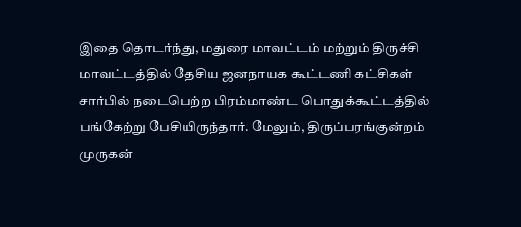இதை தொடர்ந்து, மதுரை மாவட்டம் மற்றும் திருச்சி மாவட்டத்தில் தேசிய ஜனநாயக கூட்டணி கட்சிகள் சார்பில் நடைபெற்ற பிரம்மாண்ட பொதுக்கூட்டத்தில் பங்கேற்று பேசியிருந்தார். மேலும், திருப்பரங்குன்றம் முருகன்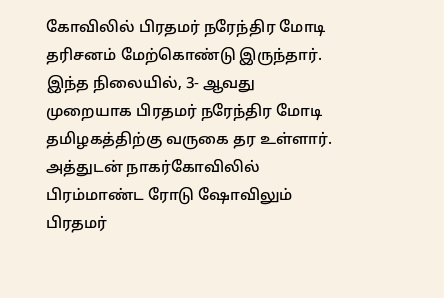கோவிலில் பிரதமர் நரேந்திர மோடி தரிசனம் மேற்கொண்டு இருந்தார். இந்த நிலையில், 3- ஆவது முறையாக பிரதமர் நரேந்திர மோடி தமிழகத்திற்கு வருகை தர உள்ளார். அத்துடன் நாகர்கோவிலில் பிரம்மாண்ட ரோடு ஷோவிலும் பிரதமர்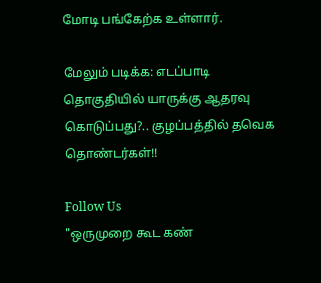மோடி பங்கேற்க உள்ளார்.

மேலும் படிக்க: எடப்பாடி தொகுதியில் யாருக்கு ஆதரவு கொடுப்பது?.. குழப்பத்தில் தவெக தொண்டர்கள்!!

Follow Us
"ஒருமுறை கூட கண்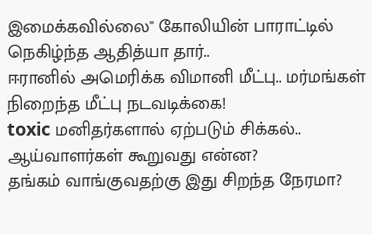இமைக்கவில்லை" கோலியின் பாராட்டில் நெகிழ்ந்த ஆதித்யா தார்..
ஈரானில் அமெரிக்க விமானி மீட்பு.. மர்மங்கள் நிறைந்த மீட்பு நடவடிக்கை!
toxic மனிதர்களால் ஏற்படும் சிக்கல்.. ஆய்வாளர்கள் கூறுவது என்ன?
தங்கம் வாங்குவதற்கு இது சிறந்த நேரமா?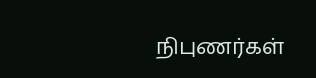நிபுணர்கள்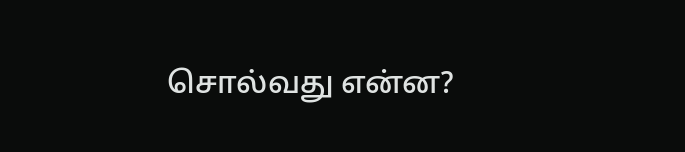சொல்வது என்ன?